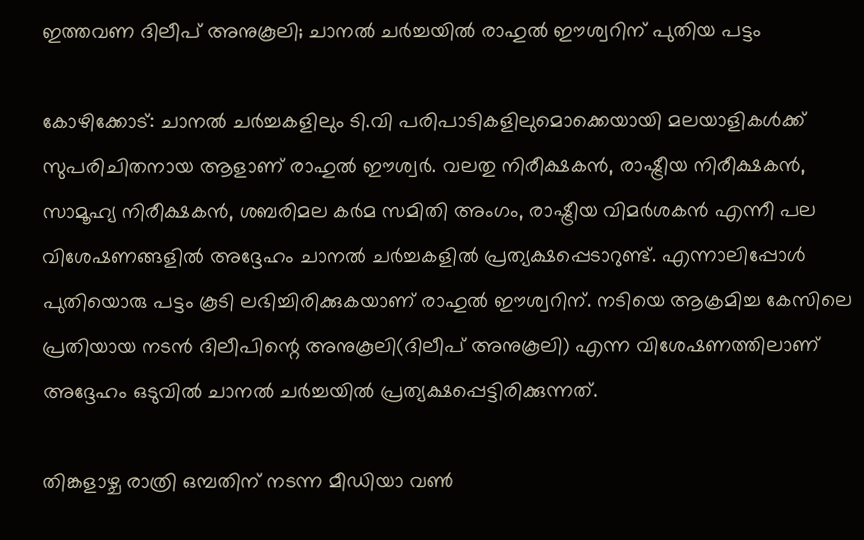ഇത്തവണ ദിലീപ് അനുകൂലി; ചാനല്‍ ചര്‍ച്ചയില്‍ രാഹുല്‍ ഈശ്വറിന് പുതിയ പട്ടം

കോഴിക്കോട്: ചാനല്‍ ചര്‍ച്ചകളിലും ടി.വി പരിപാടികളിലുമൊക്കെയായി മലയാളികള്‍ക്ക് സുപരിചിതനായ ആളാണ് രാഹുല്‍ ഈശ്വര്‍. വലതു നിരീക്ഷകന്‍, രാഷ്ട്രീയ നിരീക്ഷകന്‍, സാമൂഹ്യ നിരീക്ഷകന്‍, ശബരിമല കര്‍മ സമിതി അംഗം, രാഷ്ട്രീയ വിമര്‍ശകന്‍ എന്നീ പല വിശേഷണങ്ങളില്‍ അദ്ദേഹം ചാനല്‍ ചര്‍ച്ചകളില്‍ പ്രത്യക്ഷപ്പെടാറുണ്ട്. എന്നാലിപ്പോള്‍ പുതിയൊരു പട്ടം കൂടി ലഭിച്ചിരിക്കുകയാണ് രാഹുല്‍ ഈശ്വറിന്. നടിയെ ആക്രമിച്ച കേസിലെ പ്രതിയായ നടന്‍ ദിലീപിന്റെ അനുകൂലി(ദിലീപ് അനുകൂലി) എന്ന വിശേഷണത്തിലാണ് അദ്ദേഹം ഒടുവില്‍ ചാനല്‍ ചര്‍ച്ചയില്‍ പ്രത്യക്ഷപ്പെട്ടിരിക്കുന്നത്.

തിങ്കളാഴ്ച രാത്രി ഒമ്പതിന് നടന്ന മീഡിയാ വണ്‍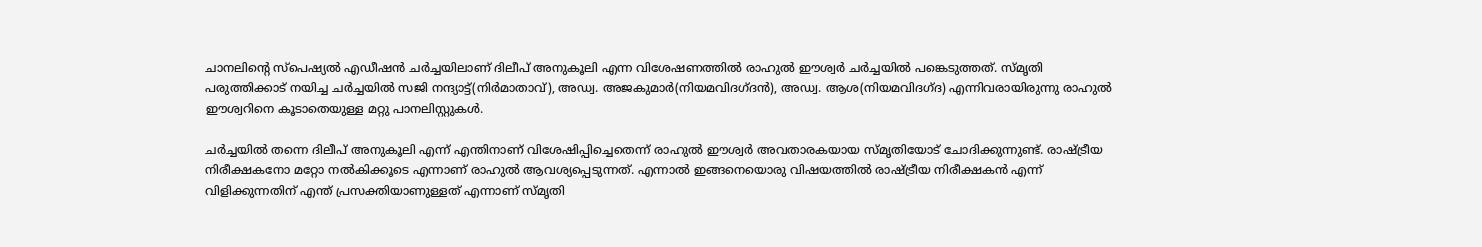ചാനലിന്റെ സ്പെഷ്യല്‍ എഡീഷന്‍ ചര്‍ച്ചയിലാണ് ദിലീപ് അനുകൂലി എന്ന വിശേഷണത്തില്‍ രാഹുല്‍ ഈശ്വര്‍ ചര്‍ച്ചയില്‍ പങ്കെടുത്തത്. സ്മൃതി പരുത്തിക്കാട് നയിച്ച ചര്‍ച്ചയില്‍ സജി നന്ദ്യാട്ട്(നിര്‍മാതാവ്), അഡ്വ. അജകുമാര്‍(നിയമവിദഗ്ദന്‍), അഡ്വ. ആശ(നിയമവിദഗ്ദ) എന്നിവരായിരുന്നു രാഹുല്‍ ഈശ്വറിനെ കൂടാതെയുള്ള മറ്റു പാനലിസ്റ്റുകള്‍.

ചര്‍ച്ചയില്‍ തന്നെ ദിലീപ് അനുകൂലി എന്ന് എന്തിനാണ് വിശേഷിപ്പിച്ചെതെന്ന് രാഹുല്‍ ഈശ്വര്‍ അവതാരകയായ സ്മൃതിയോട് ചോദിക്കുന്നുണ്ട്. രാഷ്ട്രീയ നിരീക്ഷകനോ മറ്റോ നല്‍കിക്കൂടെ എന്നാണ് രാഹുല്‍ ആവശ്യപ്പെടുന്നത്. എന്നാല്‍ ഇങ്ങനെയൊരു വിഷയത്തില്‍ രാഷ്ട്രീയ നിരീക്ഷകന്‍ എന്ന് വിളിക്കുന്നതിന് എന്ത് പ്രസക്തിയാണുള്ളത് എന്നാണ് സ്മൃതി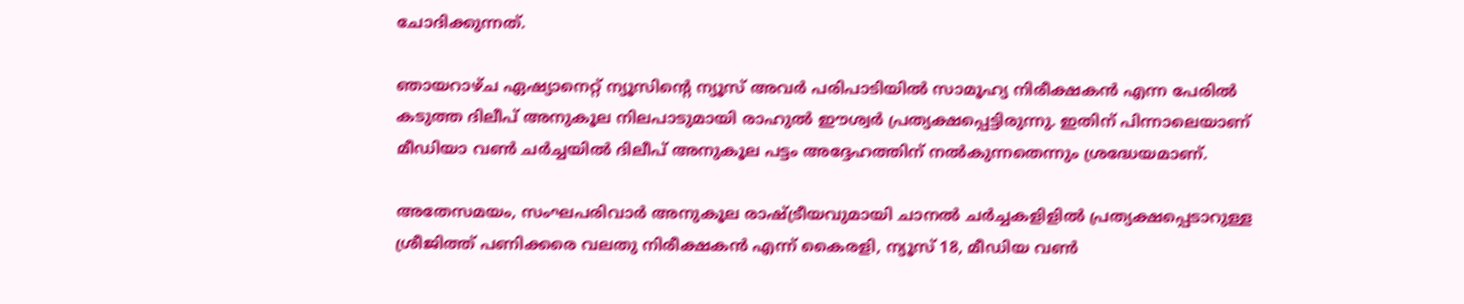ചോദിക്കുന്നത്.

ഞായറാഴ്ച ഏഷ്യാനെറ്റ് ന്യൂസിന്റെ ന്യൂസ് അവര്‍ പരിപാടിയില്‍ സാമൂഹ്യ നിരീക്ഷകന്‍ എന്ന പേരില്‍ കടുത്ത ദിലീപ് അനുകൂല നിലപാടുമായി രാഹുല്‍ ഈശ്വര്‍ പ്രത്യക്ഷപ്പെട്ടിരുന്നു. ഇതിന് പിന്നാലെയാണ് മീഡിയാ വണ്‍ ചര്‍ച്ചയില്‍ ദിലീപ് അനുകൂല പട്ടം അദ്ദേഹത്തിന് നല്‍കുന്നതെന്നും ശ്രദ്ധേയമാണ്.

അതേസമയം, സംഘപരിവാര്‍ അനുകൂല രാഷ്ട്രീയവുമായി ചാനല്‍ ചര്‍ച്ചകളിളില്‍ പ്രത്യക്ഷപ്പെടാറുള്ള ശ്രീജിത്ത് പണിക്കരെ വലതു നിരീക്ഷകന്‍ എന്ന് കൈരളി, ന്യൂസ് 18, മീഡിയ വണ്‍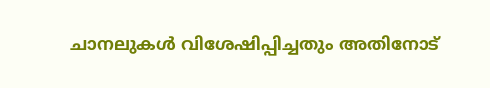ചാനലുകള്‍ വിശേഷിപ്പിച്ചതും അതിനോട്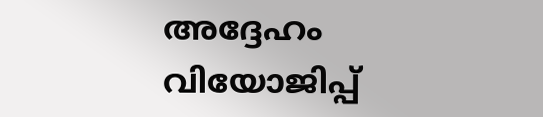അദ്ദേഹം വിയോജിപ്പ്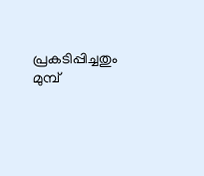പ്രകടിപ്പിച്ചതും മുമ്പ്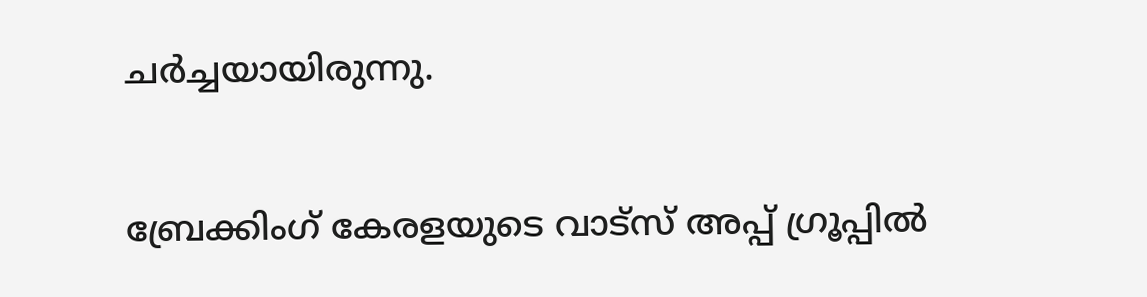ചര്‍ച്ചയായിരുന്നു.

ബ്രേക്കിംഗ് കേരളയുടെ വാട്സ് അപ്പ് ഗ്രൂപ്പിൽ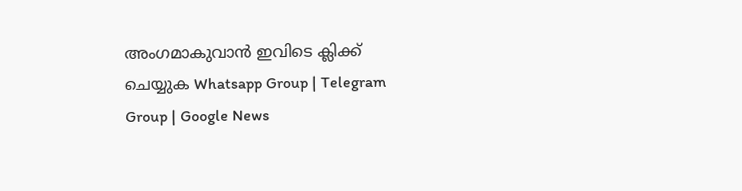അംഗമാകുവാൻ ഇവിടെ ക്ലിക്ക് ചെയ്യുക Whatsapp Group | Telegram Group | Google News